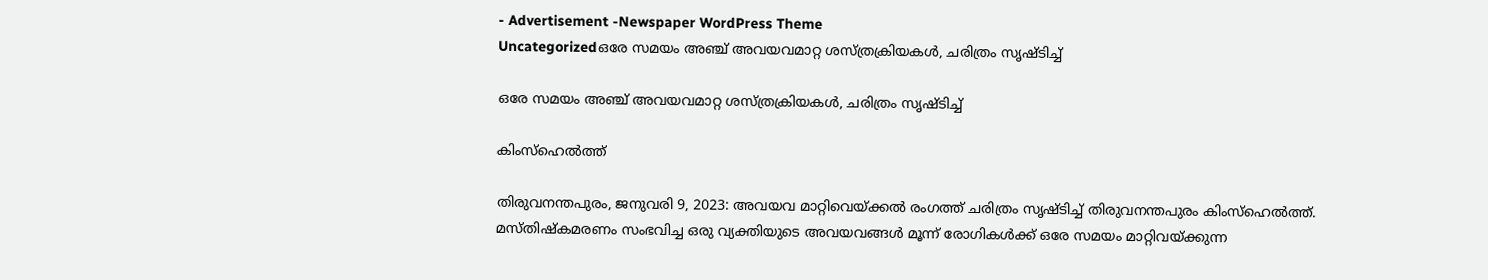- Advertisement -Newspaper WordPress Theme
Uncategorizedഒരേ സമയം അഞ്ച് അവയവമാറ്റ ശസ്ത്രക്രിയകള്‍, ചരിത്രം സൃഷ്ടിച്ച്

ഒരേ സമയം അഞ്ച് അവയവമാറ്റ ശസ്ത്രക്രിയകള്‍, ചരിത്രം സൃഷ്ടിച്ച്

കിംസ്‌ഹെല്‍ത്ത്

തിരുവനന്തപുരം, ജനുവരി 9, 2023: അവയവ മാറ്റിവെയ്ക്കല്‍ രംഗത്ത് ചരിത്രം സൃഷ്ടിച്ച് തിരുവനന്തപുരം കിംസ്‌ഹെല്‍ത്ത്. മസ്തിഷ്‌കമരണം സംഭവിച്ച ഒരു വ്യക്തിയുടെ അവയവങ്ങള്‍ മൂന്ന് രോഗികള്‍ക്ക് ഒരേ സമയം മാറ്റിവയ്ക്കുന്ന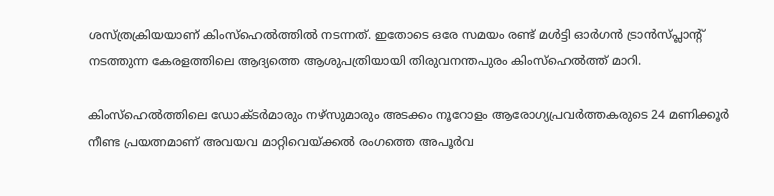ശസ്ത്രക്രിയയാണ് കിംസ്‌ഹെല്‍ത്തില്‍ നടന്നത്. ഇതോടെ ഒരേ സമയം രണ്ട് മള്‍ട്ടി ഓര്‍ഗന്‍ ട്രാന്‍സ്പ്ലാന്റ് നടത്തുന്ന കേരളത്തിലെ ആദ്യത്തെ ആശുപത്രിയായി തിരുവനന്തപുരം കിംസ്‌ഹെല്‍ത്ത് മാറി.

കിംസ്‌ഹെല്‍ത്തിലെ ഡോക്ടര്‍മാരും നഴ്സുമാരും അടക്കം നൂറോളം ആരോഗ്യപ്രവര്‍ത്തകരുടെ 24 മണിക്കൂര്‍ നീണ്ട പ്രയത്നമാണ് അവയവ മാറ്റിവെയ്ക്കല്‍ രംഗത്തെ അപൂര്‍വ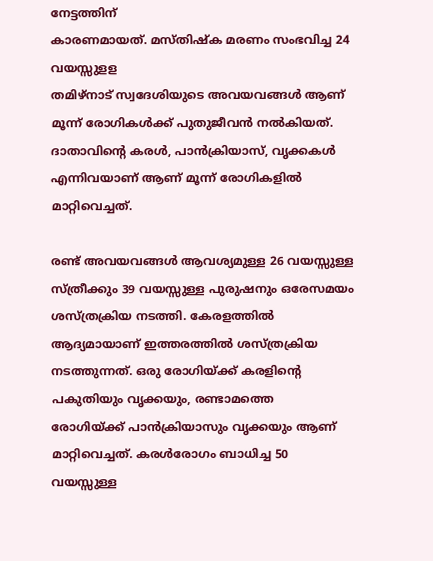നേട്ടത്തിന്
കാരണമായത്. മസ്തിഷ്‌ക മരണം സംഭവിച്ച 24 വയസ്സുളള
തമിഴ്നാട് സ്വദേശിയുടെ അവയവങ്ങള്‍ ആണ് മൂന്ന് രോഗികള്‍ക്ക് പുതുജീവന്‍ നല്‍കിയത്. ദാതാവിന്റെ കരള്‍, പാന്‍ക്രിയാസ്, വൃക്കകള്‍ എന്നിവയാണ് ആണ് മൂന്ന് രോഗികളില്‍ മാറ്റിവെച്ചത്.

രണ്ട് അവയവങ്ങള്‍ ആവശ്യമുള്ള 26 വയസ്സുള്ള സ്ത്രീക്കും 39 വയസ്സുള്ള പുരുഷനും ഒരേസമയം ശസ്ത്രക്രിയ നടത്തി. കേരളത്തില്‍ ആദ്യമായാണ് ഇത്തരത്തില്‍ ശസ്ത്രക്രിയ നടത്തുന്നത്. ഒരു രോഗിയ്ക്ക് കരളിന്റെ പകുതിയും വൃക്കയും, രണ്ടാമത്തെ
രോഗിയ്ക്ക് പാന്‍ക്രിയാസും വൃക്കയും ആണ് മാറ്റിവെച്ചത്. കരള്‍രോഗം ബാധിച്ച 50 വയസ്സുള്ള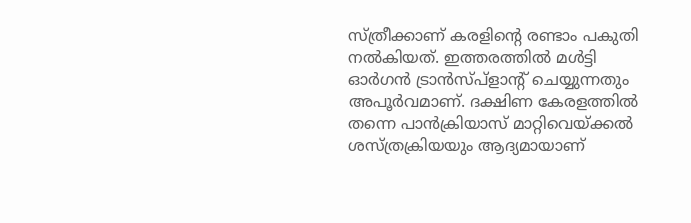സ്ത്രീക്കാണ് കരളിന്റെ രണ്ടാം പകുതി നല്‍കിയത്. ഇത്തരത്തില്‍ മള്‍ട്ടി ഓര്‍ഗന്‍ ട്രാന്‍സ്പ്ളാന്റ് ചെയ്യുന്നതും അപൂര്‍വമാണ്. ദക്ഷിണ കേരളത്തില്‍ തന്നെ പാന്‍ക്രിയാസ് മാറ്റിവെയ്ക്കല്‍ ശസ്ത്രക്രിയയും ആദ്യമായാണ്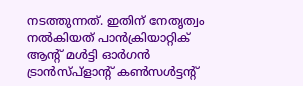നടത്തുന്നത്. ഇതിന് നേതൃത്വം നല്‍കിയത് പാന്‍ക്രിയാറ്റിക് ആന്റ് മള്‍ട്ടി ഓര്‍ഗന്‍ ട്രാന്‍സ്പ്‌ളാന്റ് കണ്‍സള്‍ട്ടന്റ്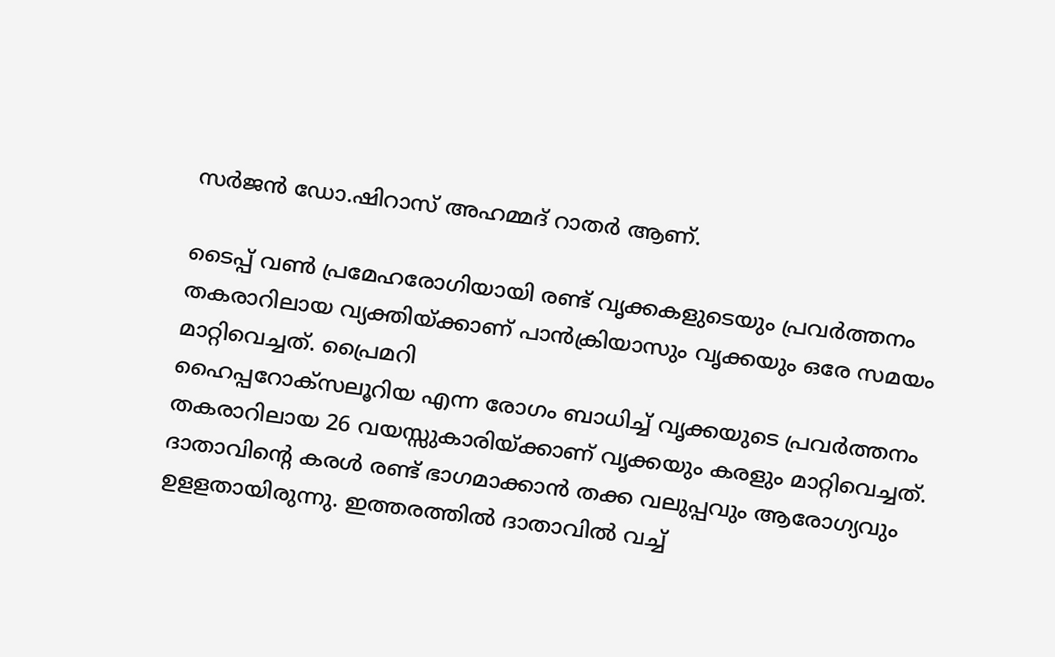സര്‍ജന്‍ ഡോ.ഷിറാസ് അഹമ്മദ് റാതര്‍ ആണ്.

ടൈപ്പ് വണ്‍ പ്രമേഹരോഗിയായി രണ്ട് വൃക്കകളുടെയും പ്രവര്‍ത്തനം തകരാറിലായ വ്യക്തിയ്ക്കാണ് പാന്‍ക്രിയാസും വൃക്കയും ഒരേ സമയം മാറ്റിവെച്ചത്. പ്രൈമറി
ഹൈപ്പറോക്‌സലൂറിയ എന്ന രോഗം ബാധിച്ച് വൃക്കയുടെ പ്രവര്‍ത്തനം തകരാറിലായ 26 വയസ്സുകാരിയ്ക്കാണ് വൃക്കയും കരളും മാറ്റിവെച്ചത്. ദാതാവിന്റെ കരള്‍ രണ്ട് ഭാഗമാക്കാന്‍ തക്ക വലുപ്പവും ആരോഗ്യവും ഉളളതായിരുന്നു. ഇത്തരത്തില്‍ ദാതാവില്‍ വച്ച്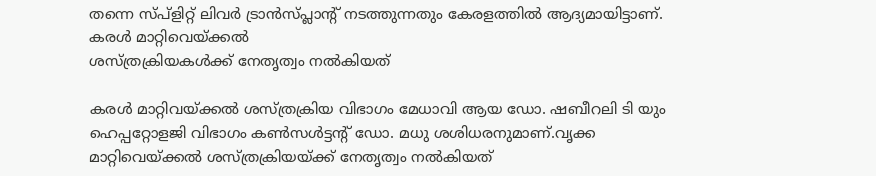തന്നെ സ്പ്ളിറ്റ് ലിവര്‍ ട്രാന്‍സ്പ്ലാന്റ് നടത്തുന്നതും കേരളത്തില്‍ ആദ്യമായിട്ടാണ്. കരള്‍ മാറ്റിവെയ്ക്കല്‍
ശസ്ത്രക്രിയകള്‍ക്ക് നേതൃത്വം നല്‍കിയത്

കരള്‍ മാറ്റിവയ്ക്കല്‍ ശസ്ത്രക്രിയ വിഭാഗം മേധാവി ആയ ഡോ. ഷബീറലി ടി യും ഹെപ്പറ്റോളജി വിഭാഗം കണ്‍സള്‍ട്ടന്റ് ഡോ. മധു ശശിധരനുമാണ്.വൃക്ക മാറ്റിവെയ്ക്കല്‍ ശസ്ത്രക്രിയയ്ക്ക് നേതൃത്വം നല്‍കിയത്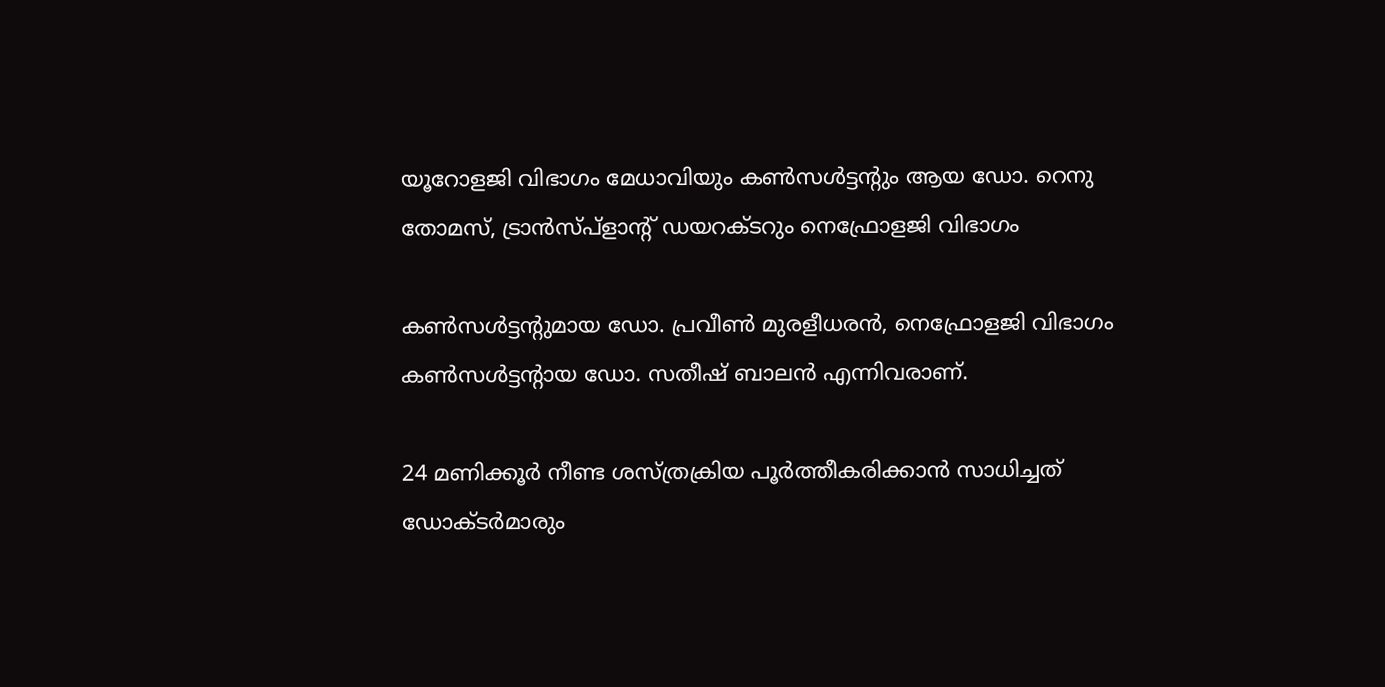യൂറോളജി വിഭാഗം മേധാവിയും കണ്‍സള്‍ട്ടന്റും ആയ ഡോ. റെനു തോമസ്, ട്രാന്‍സ്പ്‌ളാന്റ് ഡയറക്ടറും നെഫ്രോളജി വിഭാഗം

കണ്‍സള്‍ട്ടന്റുമായ ഡോ. പ്രവീണ്‍ മുരളീധരന്‍, നെഫ്രോളജി വിഭാഗം കണ്‍സള്‍ട്ടന്റായ ഡോ. സതീഷ് ബാലന്‍ എന്നിവരാണ്.

24 മണിക്കൂര്‍ നീണ്ട ശസ്ത്രക്രിയ പൂര്‍ത്തീകരിക്കാന്‍ സാധിച്ചത് ഡോക്ടര്‍മാരും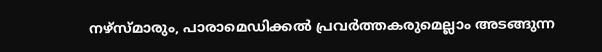നഴ്സ്മാരും, പാരാമെഡിക്കല്‍ പ്രവര്‍ത്തകരുമെല്ലാം അടങ്ങുന്ന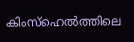കിംസ്‌ഹെല്‍ത്തിലെ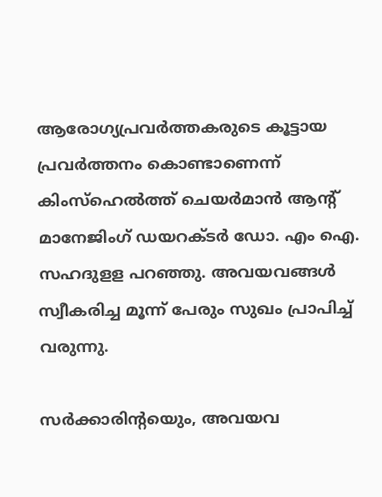ആരോഗ്യപ്രവര്‍ത്തകരുടെ കൂട്ടായ പ്രവര്‍ത്തനം കൊണ്ടാണെന്ന് കിംസ്‌ഹെല്‍ത്ത് ചെയര്‍മാന്‍ ആന്റ് മാനേജിംഗ് ഡയറക്ടര്‍ ഡോ. എം ഐ. സഹദുളള പറഞ്ഞു. അവയവങ്ങള്‍ സ്വീകരിച്ച മൂന്ന് പേരും സുഖം പ്രാപിച്ച് വരുന്നു.

സര്‍ക്കാരിന്റയെും, അവയവ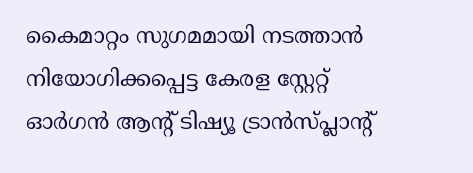കൈമാറ്റം സുഗമമായി നടത്താന്‍ നിയോഗിക്കപ്പെട്ട കേരള സ്റ്റേറ്റ് ഓര്‍ഗന്‍ ആന്റ് ടിഷ്യൂ ട്രാന്‍സ്പ്ലാന്റ്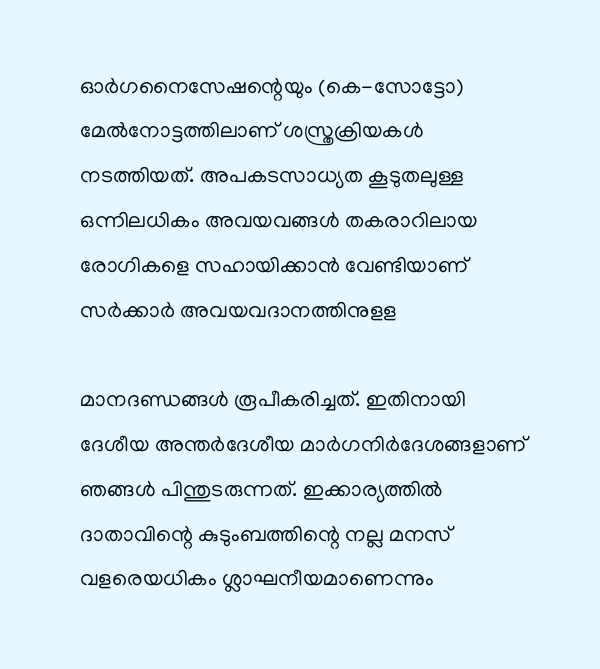ഓര്‍ഗനൈസേഷന്റെയും (കെ-സോട്ടോ)
മേല്‍നോട്ടത്തിലാണ് ശസ്ത്രക്രിയകള്‍ നടത്തിയത്. അപകടസാധ്യത കൂടുതലുള്ള ഒന്നിലധികം അവയവങ്ങള്‍ തകരാറിലായ രോഗികളെ സഹായിക്കാന്‍ വേണ്ടിയാണ് സര്‍ക്കാര്‍ അവയവദാനത്തിനുളള

മാനദണ്ഡങ്ങള്‍ രൂപീകരിച്ചത്. ഇതിനായി ദേശീയ അന്തര്‍ദേശീയ മാര്‍ഗനിര്‍ദേശങ്ങളാണ് ഞങ്ങള്‍ പിന്തുടരുന്നത്. ഇക്കാര്യത്തില്‍ ദാതാവിന്റെ കുടുംബത്തിന്റെ നല്ല മനസ് വളരെയധികം ശ്ലാഘനീയമാണെന്നും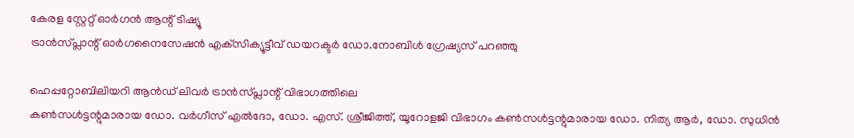കേരള സ്റ്റേറ്റ് ഓര്‍ഗന്‍ ആന്റ് ടിഷ്യൂ
ട്രാന്‍സ്പ്ലാന്റ് ഓര്‍ഗനൈസേഷന്‍ എക്‌സിക്യൂട്ടീവ് ഡയറക്ടര്‍ ഡോ.നോബിള്‍ ഗ്രേഷ്യസ് പറഞ്ഞു

ഹെപ്പറ്റോബിലിയറി ആന്‍ഡ് ലിവര്‍ ട്രാന്‍സ്പ്ലാന്റ് വിഭാഗത്തിലെ
കണ്‍സള്‍ട്ടന്റുമാരായ ഡോ. വര്‍ഗീസ് എല്‍ദോ, ഡോ. എസ്. ശ്രീജിത്ത്, യൂറോളജി വിഭാഗം കണ്‍സള്‍ട്ടന്റുമാരായ ഡോ. നിത്യ ആര്‍, ഡോ. സുധിന്‍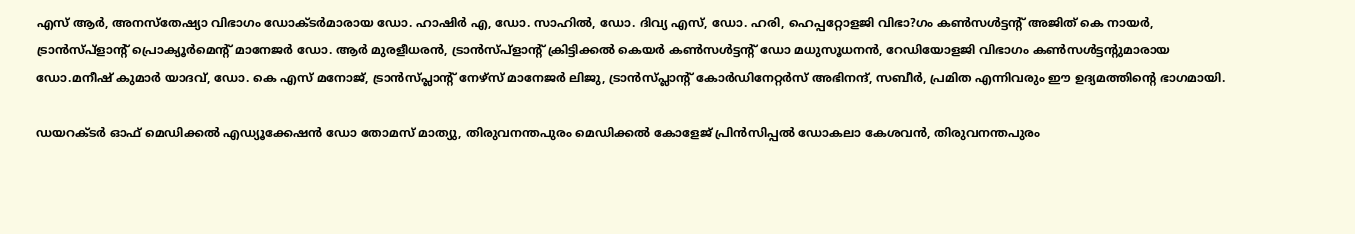എസ് ആര്‍, അനസ്‌തേഷ്യാ വിഭാഗം ഡോക്ടര്‍മാരായ ഡോ. ഹാഷിര്‍ എ, ഡോ. സാഹില്‍, ഡോ. ദിവ്യ എസ്, ഡോ. ഹരി, ഹെപ്പറ്റോളജി വിഭാ?ഗം കണ്‍സള്‍ട്ടന്റ് അജിത് കെ നായര്‍, ട്രാന്‍സ്പ്‌ളാന്റ് പ്രൊക്യൂര്‍മെന്റ് മാനേജര്‍ ഡോ. ആര്‍ മുരളീധരന്‍, ട്രാന്‍സ്പ്‌ളാന്റ് ക്രിട്ടിക്കല്‍ കെയര്‍ കണ്‍സള്‍ട്ടന്റ് ഡോ മധുസൂധനന്‍, റേഡിയോളജി വിഭാഗം കണ്‍സള്‍ട്ടന്റുമാരായ ഡോ.മനീഷ് കുമാര്‍ യാദവ്, ഡോ. കെ എസ് മനോജ്, ട്രാന്‍സ്പ്ലാന്റ് നേഴ്സ് മാനേജര്‍ ലിജു, ട്രാന്‍സ്പ്ലാന്റ് കോര്‍ഡിനേറ്റര്‍സ് അഭിനന്ദ്, സബീര്‍, പ്രമിത എന്നിവരും ഈ ഉദ്യമത്തിന്റെ ഭാഗമായി.

ഡയറക്ടര്‍ ഓഫ് മെഡിക്കല്‍ എഡ്യൂക്കേഷന്‍ ഡോ തോമസ് മാത്യു, തിരുവനന്തപുരം മെഡിക്കല്‍ കോളേജ് പ്രിന്‍സിപ്പല്‍ ഡോകലാ കേശവന്‍, തിരുവനന്തപുരം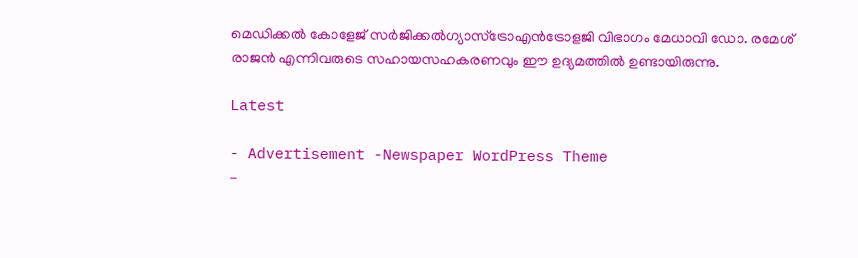മെഡിക്കല്‍ കോളേജ് സര്‍ജിക്കല്‍ഗ്യാസ്ട്രോഎന്‍ട്രോളജി വിഭാഗം മേധാവി ഡോ. രമേശ് രാജന്‍ എന്നിവരുടെ സഹായസഹകരണവും ഈ ഉദ്യമത്തില്‍ ഉണ്ടായിരുന്നു.

Latest

- Advertisement -Newspaper WordPress Theme
-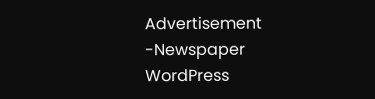Advertisement -Newspaper WordPress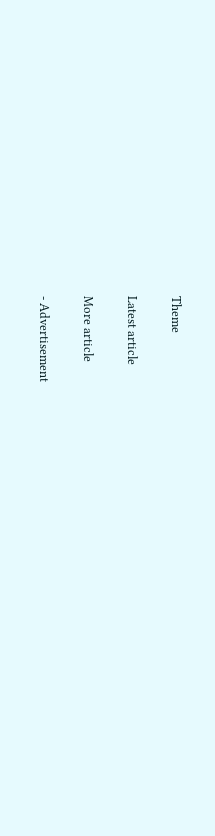Theme

Latest article

More article

- Advertisement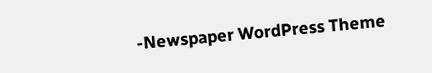-Newspaper WordPress Theme